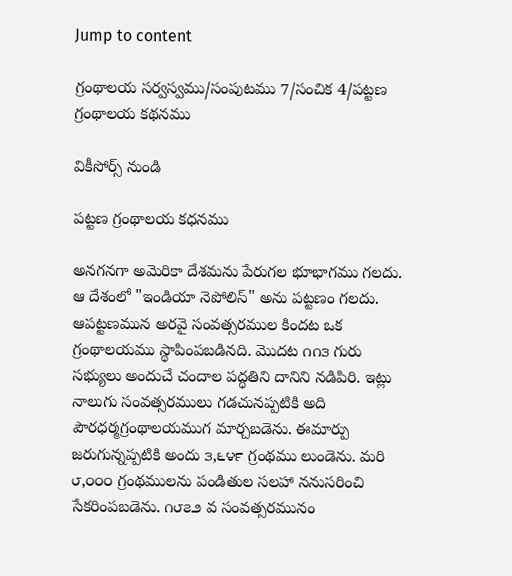Jump to content

గ్రంథాలయ సర్వస్వము/సంపుటము 7/సంచిక 4/పట్టణ గ్రంథాలయ కథనము

వికీసోర్స్ నుండి

పట్టణ గ్రంథాలయ కధనము

అనగనగా అమెరికా దేశమను పేరుగల భూభాగము గలదు. ఆ దేశంలో "ఇండియా నెపోలిస్" అను పట్టణం గలదు. ఆపట్టణమున అరవై సంవత్సరముల కిందట ఒక గ్రంథాలయము స్థాపింపబడినది. మొదట ౧౧౩ గురు సభ్యులు అందుచే చందాల పద్ధతిని దానిని నడిపిరి. ఇట్లు నాలుగు సంవత్సరములు గడచునప్పటికి అది పౌరధర్మగ్రంథాలయముగ మార్చబడెను. ఈమార్పు జరుగున్నప్పటికి అందు ౩,౬౪౯ గ్రంథము లుండెను. మరి ౮,౦౦౦ గ్రంథములను పండితుల సలహా ననుసరించి సేకరింపబడెను. ౧౮౭౨ వ సంవత్సరమునం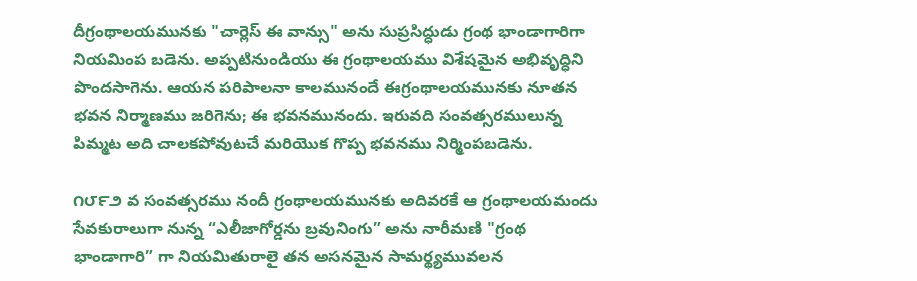దీగ్రంథాలయమునకు "చార్లెస్ ఈ వాన్సు" అను సుప్రసిద్ధుడు గ్రంథ భాండాగారిగా నియమింప బడెను. అప్పటినుండియు ఈ గ్రంథాలయము విశేషమైన అభివృద్ధిని పొందసాగెను. ఆయన పరిపాలనా కాలమునందే ఈగ్రంథాలయమునకు నూతన భవన నిర్మాణము జరిగెను; ఈ భవనమునందు. ఇరువది సంవత్సరములున్న పిమ్మట అది చాలకపోవుటచే మరియొక గొప్ప భవనము నిర్మింపబడెను.

౧౮౯౨ వ సంవత్సరము నందీ గ్రంథాలయమునకు అదివరకే ఆ గ్రంథాలయమందు సేవకురాలుగా నున్న “ఎలీజాగోర్డను బ్రవునింగు” అను నారీమణి "గ్రంథ భాండాగారి” గా నియమితురాలై తన అసనమైన సామర్థ్యమువలన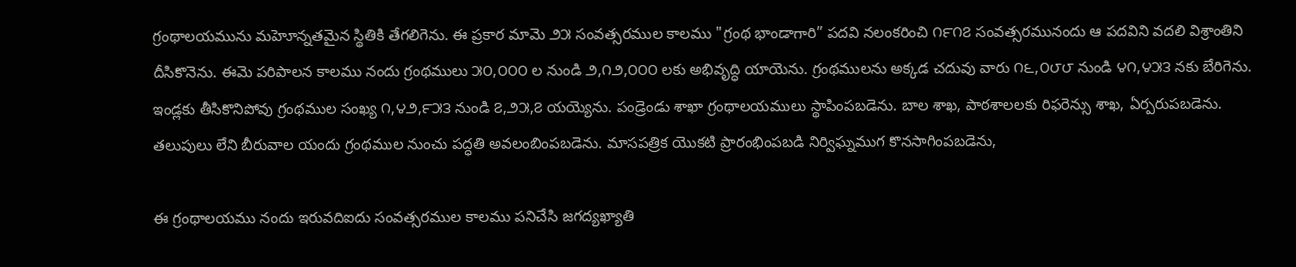గ్రంథాలయమును మహెూన్నతమైన స్థితికి తేగలిగెను. ఈ ప్రకార మామె ౨౫ సంవత్సరముల కాలము "గ్రంథ భాండాగారి” పదవి నలంకరించి ౧౯౧౭ సంవత్సరమునందు ఆ పదవిని వదలి విశ్రాంతిని దీసికొనెను. ఈమె పరిపాలన కాలము నందు గ్రంథములు ౫౦,౦౦౦ ల నుండి ౨,౧౨,౦౦౦ లకు అభివృద్ధి యాయెను. గ్రంథములను అక్కడ చదువు వారు ౧౬,౦౮౮ నుండి ౪౧,౪౫౩ నకు బేరిగెను. ఇండ్లకు తీసికొనిపోవు గ్రంథముల సంఖ్య ౧,౪౨,౯౫౩ నుండి ౭,౨౫,౭ యయ్యెను. పండ్రెండు శాఖా గ్రంథాలయములు స్థాపింపబడెను. బాల శాఖ, పాఠశాలలకు రిఫరెన్సు శాఖ, ఏర్పరుపబడెను. తలుపులు లేని బీరువాల యందు గ్రంథముల నుంచు పద్ధతి అవలంబింపబడెను. మాసపత్రిక యొకటి ప్రారంభింపబడి నిర్విఘ్నముగ కొనసాగింపబడెను,

ఈ గ్రంథాలయము నందు ఇరువదిఐదు సంవత్సరముల కాలము పనిచేసి జగద్యఖ్యాతి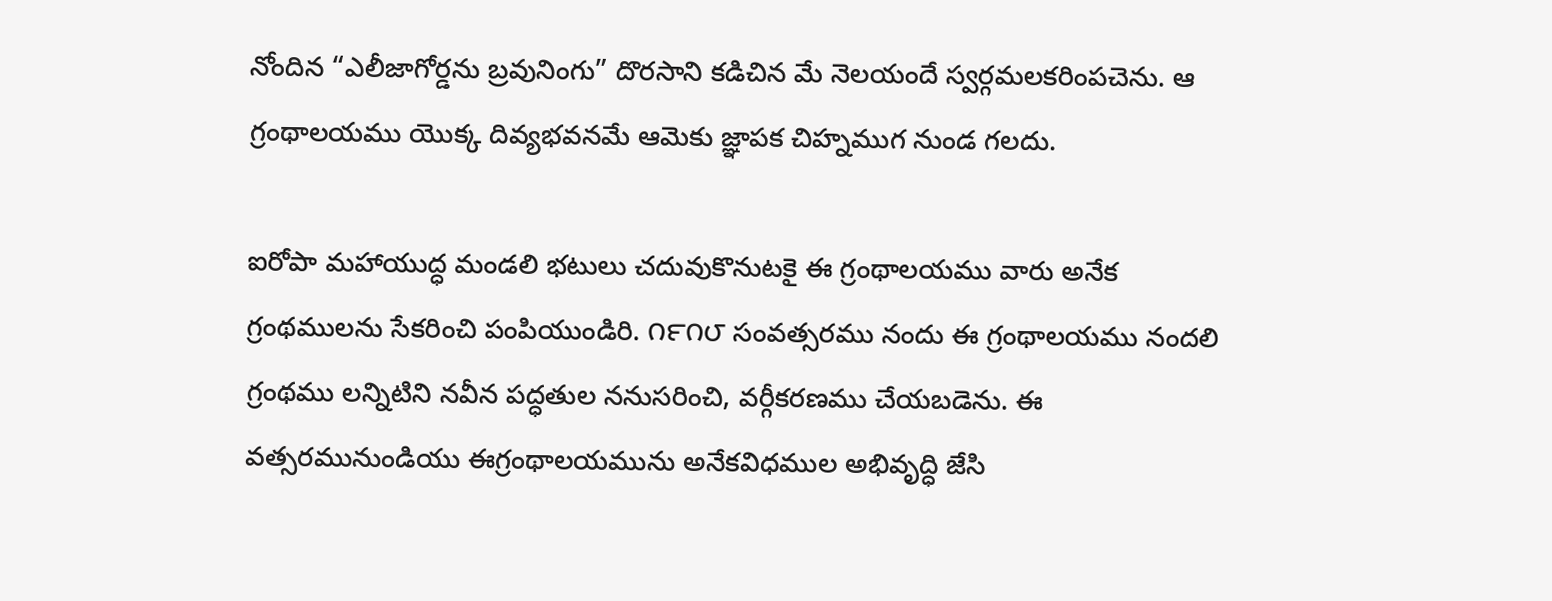నోందిన “ఎలీజాగోర్డను బ్రవునింగు” దొరసాని కడిచిన మే నెలయందే స్వర్గమలకరింపచెను. ఆ గ్రంథాలయము యొక్క దివ్యభవనమే ఆమెకు జ్ఞాపక చిహ్నముగ నుండ గలదు.

ఐరోపా మహాయుద్ధ మండలి భటులు చదువుకొనుటకై ఈ గ్రంథాలయము వారు అనేక గ్రంథములను సేకరించి పంపియుండిరి. ౧౯౧౮ సంవత్సరము నందు ఈ గ్రంథాలయము నందలి గ్రంథము లన్నిటిని నవీన పద్ధతుల ననుసరించి, వర్గీకరణము చేయబడెను. ఈ వత్సరమునుండియు ఈగ్రంథాలయమును అనేకవిధముల అభివృద్ధి జేసి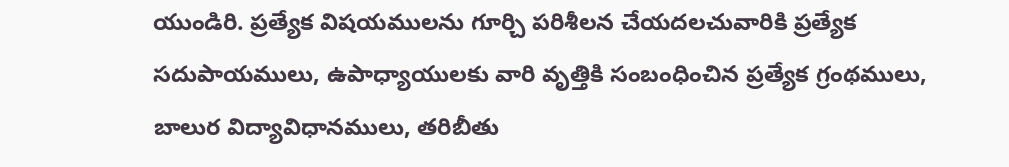యుండిరి. ప్రత్యేక విషయములను గూర్చి పరిశీలన చేయదలచువారికి ప్రత్యేక సదుపాయములు, ఉపాధ్యాయులకు వారి వృత్తికి సంబంధించిన ప్రత్యేక గ్రంథములు, బాలుర విద్యావిధానములు, తరిబీతు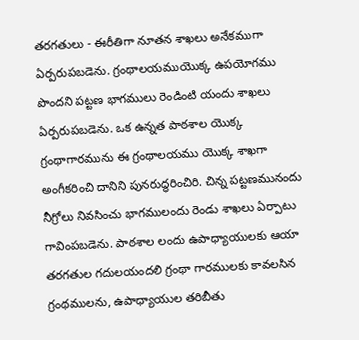తరగతులు - ఈరీతిగా నూతన శాఖలు అనేకముగా ఏర్పరుపబడెను. గ్రంథాలయముయొక్క ఉపయోగము పొందని పట్టణ భాగములు రెండింటి యందు శాఖలు ఏర్పరుపబడెను. ఒక ఉన్నత పాఠశాల యొక్క గ్రంథాగారమును ఈ గ్రంథాలయము యొక్క శాఖగా అంగీకరించి దానిని పునరుద్ధరించిరి. చిన్న పట్టణమునందు నీగ్రోలు నివసించు భాగములందు రెండు శాఖలు ఏర్పాటు గావింపబడెను. పాఠశాల లందు ఉపాధ్యాయులకు ఆయా తరగతుల గదులయందలి గ్రంథా గారములకు కావలసిన గ్రంథములను, ఉపాధ్యాయుల తరిబీతు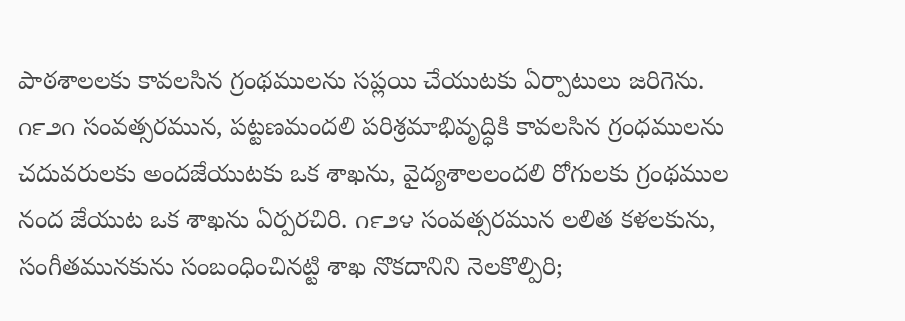పాఠశాలలకు కావలసిన గ్రంథములను సప్లయి చేయుటకు ఏర్పాటులు జరిగెను. ౧౯౨౧ సంవత్సరమున, పట్టణమందలి పరిశ్రమాభివృద్ధికి కావలసిన గ్రంధములను చదువరులకు అందజేయుటకు ఒక శాఖను, వైద్యశాలలందలి రోగులకు గ్రంథముల నంద జేయుట ఒక శాఖను ఏర్పరచిరి. ౧౯౨౪ సంవత్సరమున లలిత కళలకును, సంగీతమునకును సంబంధించినట్టి శాఖ నొకదానిని నెలకొల్పిరి;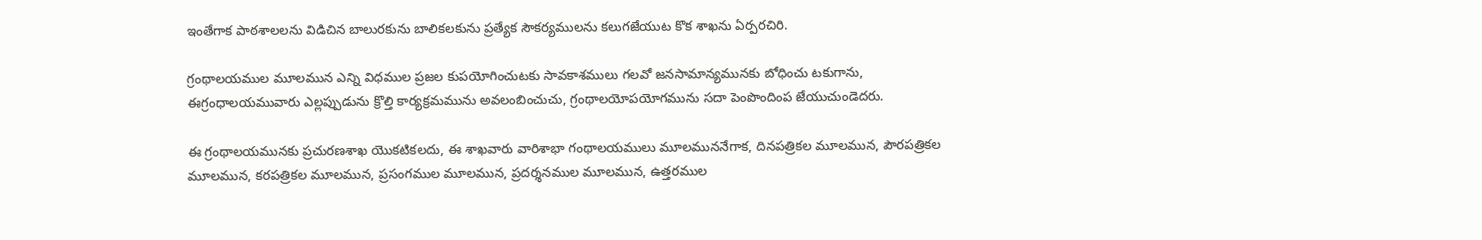ఇంతేగాక పాఠశాలలను విడిచిన బాలురకును బాలికలకును ప్రత్యేక సౌకర్యములను కలుగజేయుట కొక శాఖను ఏర్పరచిరి.

గ్రంథాలయముల మూలమున ఎన్ని విధముల ప్రజల కుపయోగించుటకు సావకాశములు గలవో జనసామాన్యమునకు బోధించు టకుగాను, ఈగ్రంధాలయమువారు ఎల్లప్పుడును క్రొల్తి కార్యక్రమమును అవలంబించుచు, గ్రంథాలయోపయోగమును సదా పెంపొందింప జేయుచుండెదరు.

ఈ గ్రంథాలయమునకు ప్రచురణశాఖ యొకటికలదు, ఈ శాఖవారు వారిశాభా గంథాలయములు మూలముననేగాక, దినపత్రికల మూలమున, పౌరపత్రికల మూలమున, కరపత్రికల మూలమున, ప్రసంగముల మూలమున, ప్రదర్శనముల మూలమున, ఉత్తరముల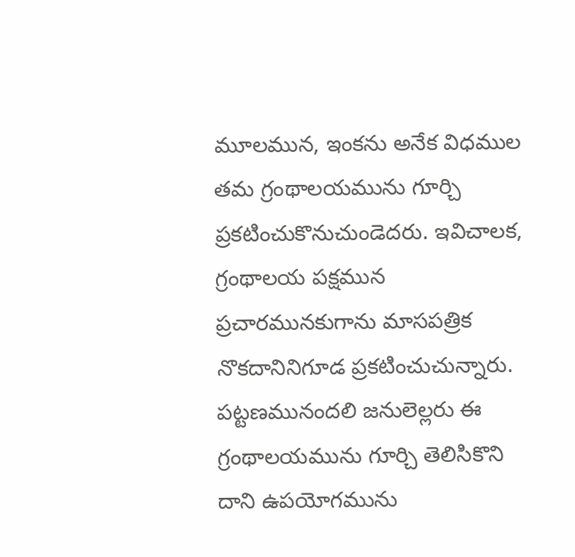మూలమున, ఇంకను అనేక విధముల తమ గ్రంథాలయమును గూర్చి ప్రకటించుకొనుచుండెదరు. ఇవిచాలక, గ్రంథాలయ పక్షమున ప్రచారమునకుగాను మాసపత్రిక నొకదానినిగూడ ప్రకటించుచున్నారు. పట్టణమునందలి జనులెల్లరు ఈ గ్రంథాలయమును గూర్చి తెలిసికొని దాని ఉపయోగమును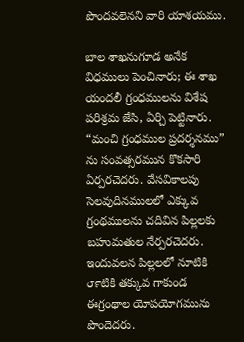పొందవలెనని వారి యాశయము.

బాల శాఖనుగూడ అనేక విధములు పెంచినారు; ఈ శాఖ యందలీ గ్రంధములను విశేష పరిశ్రమ జేసి, ఏర్చి పెట్టినారు. “మంచి గ్రంధముల ప్రదర్శనము” ను సంవత్సరమున కొకసారి ఏర్పరచెదరు. వేసవికాలపు సెలవుదినములలో ఎక్కువ గ్రంథములను చదివిన పిల్లలకు బహుమతుల నేర్పరచెదరు. ఇందువలన పిల్లలలో నూటికి ౮౯టికి తక్కువ గాకుండ ఈగ్రంథాల యోపయోగమును పొందెదరు.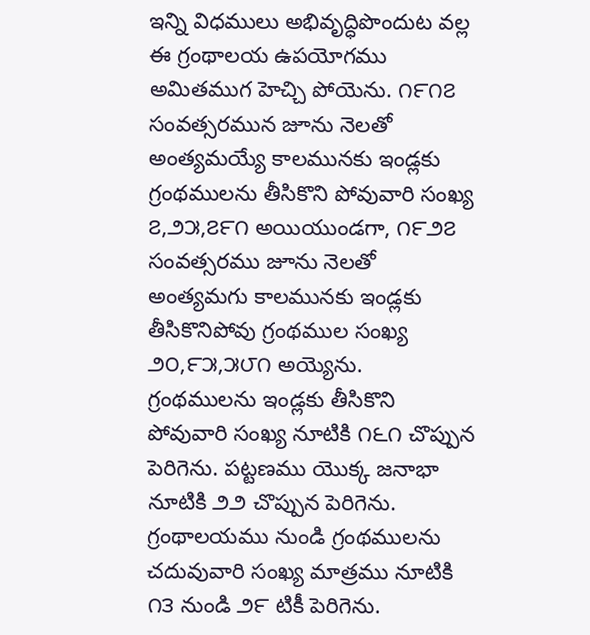ఇన్ని విధములు అభివృద్ధిపొందుట వల్ల ఈ గ్రంథాలయ ఉపయోగము అమితముగ హెచ్చి పోయెను. ౧౯౧౭ సంవత్సరమున జూను నెలతో అంత్యమయ్యే కాలమునకు ఇండ్లకు గ్రంథములను తీసికొని పోవువారి సంఖ్య ౭,౨౫,౭౯౧ అయియుండగా, ౧౯౨౭ సంవత్సరము జూను నెలతో అంత్యమగు కాలమునకు ఇండ్లకు తీసికొనిపోవు గ్రంథముల సంఖ్య ౨౦,౯౫,౫౮౧ అయ్యెను. గ్రంథములను ఇండ్లకు తీసికొని పోవువారి సంఖ్య నూటికి ౧౬౧ చొప్పున పెరిగెను. పట్టణము యొక్క జనాభా నూటికి ౨౨ చొప్పున పెరిగెను. గ్రంథాలయము నుండి గ్రంథములను చదువువారి సంఖ్య మాత్రము నూటికి ౧౩ నుండి ౨౯ టికీ పెరిగెను.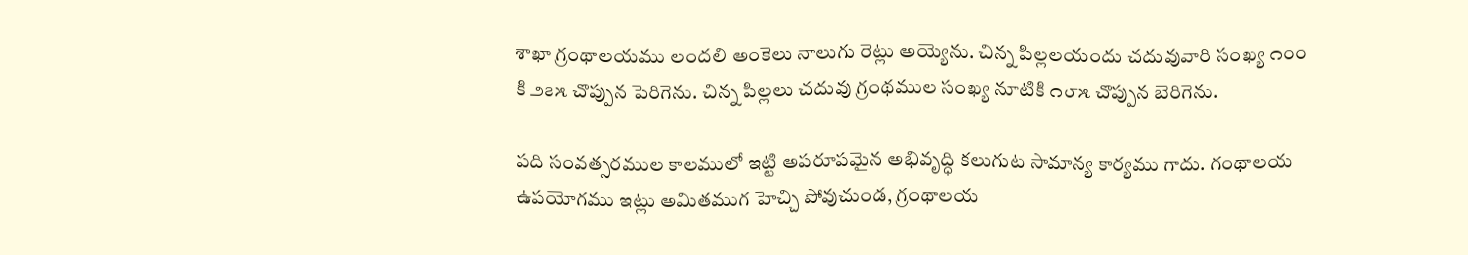శాఖా గ్రంథాలయము లందలి అంకెలు నాలుగు రెట్లు అయ్యెను. చిన్న పిల్లలయందు చదువువారి సంఖ్య ౧౦౦ కి ౨౭౫ చొప్పున పెరిగెను. చిన్న పిల్లలు చదువు గ్రంథముల సంఖ్య నూటికి ౧౮౫ చొప్పున బెరిగెను.

పది సంవత్సరముల కాలములో ఇట్టి అపరూపమైన అభివృద్ధి కలుగుట సామాన్య కార్యము గాదు. గంథాలయ ఉపయోగము ఇట్లు అమితముగ హెచ్చి పోవుచుండ, గ్రంథాలయ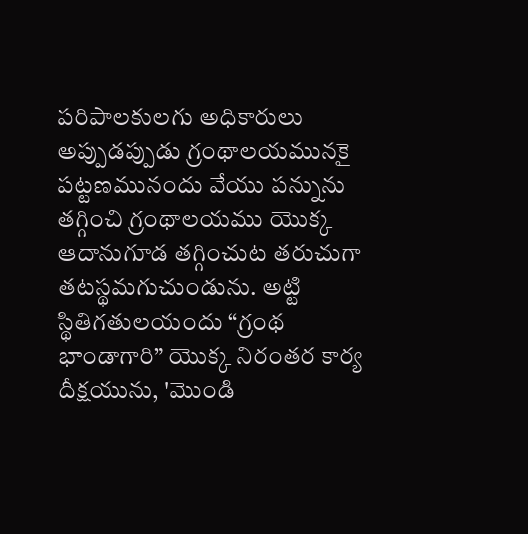పరిపాలకులగు అధికారులు అప్పుడప్పుడు గ్రంథాలయమునకై పట్టణమునందు వేయు పన్నును తగ్గించి గ్రంథాలయము యొక్క ఆదానుగూడ తగ్గించుట తరుచుగా తటస్థమగుచుండును. అట్టి స్థితిగతులయందు “గ్రంథ భాండాగారి” యొక్క నిరంతర కార్య దీక్షయును, 'మొండి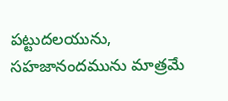పట్టుదలయును, సహజానందమును మాత్రమే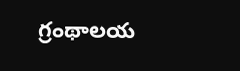గ్రంథాలయ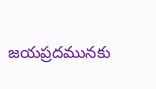జయప్రదమునకు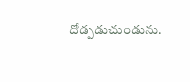దోడ్పడుచుండును.